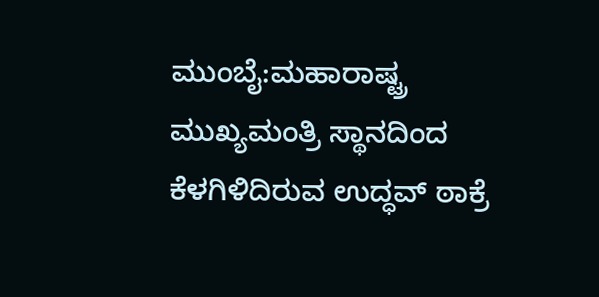ಮುಂಬೈ:ಮಹಾರಾಷ್ಟ್ರ ಮುಖ್ಯಮಂತ್ರಿ ಸ್ಥಾನದಿಂದ ಕೆಳಗಿಳಿದಿರುವ ಉದ್ಧವ್ ಠಾಕ್ರೆ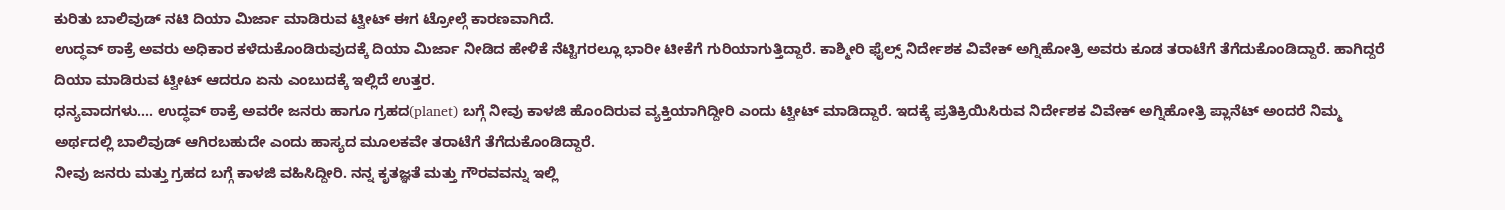ಕುರಿತು ಬಾಲಿವುಡ್ ನಟಿ ದಿಯಾ ಮಿರ್ಜಾ ಮಾಡಿರುವ ಟ್ವೀಟ್ ಈಗ ಟ್ರೋಲ್ಗೆ ಕಾರಣವಾಗಿದೆ.
ಉದ್ಧವ್ ಠಾಕ್ರೆ ಅವರು ಅಧಿಕಾರ ಕಳೆದುಕೊಂಡಿರುವುದಕ್ಕೆ ದಿಯಾ ಮಿರ್ಜಾ ನೀಡಿದ ಹೇಳಿಕೆ ನೆಟ್ಟಿಗರಲ್ಲೂ ಭಾರೀ ಟೀಕೆಗೆ ಗುರಿಯಾಗುತ್ತಿದ್ದಾರೆ. ಕಾಶ್ಮೀರಿ ಫೈಲ್ಸ್ ನಿರ್ದೇಶಕ ವಿವೇಕ್ ಅಗ್ನಿಹೋತ್ರಿ ಅವರು ಕೂಡ ತರಾಟೆಗೆ ತೆಗೆದುಕೊಂಡಿದ್ದಾರೆ. ಹಾಗಿದ್ದರೆ ದಿಯಾ ಮಾಡಿರುವ ಟ್ವೀಟ್ ಆದರೂ ಏನು ಎಂಬುದಕ್ಕೆ ಇಲ್ಲಿದೆ ಉತ್ತರ.
ಧನ್ಯವಾದಗಳು…. ಉದ್ಧವ್ ಠಾಕ್ರೆ ಅವರೇ ಜನರು ಹಾಗೂ ಗ್ರಹದ(planet) ಬಗ್ಗೆ ನೀವು ಕಾಳಜಿ ಹೊಂದಿರುವ ವ್ಯಕ್ತಿಯಾಗಿದ್ದೀರಿ ಎಂದು ಟ್ವೀಟ್ ಮಾಡಿದ್ದಾರೆ. ಇದಕ್ಕೆ ಪ್ರತಿಕ್ರಿಯಿಸಿರುವ ನಿರ್ದೇಶಕ ವಿವೇಕ್ ಅಗ್ನಿಹೋತ್ರಿ ಪ್ಲಾನೆಟ್ ಅಂದರೆ ನಿಮ್ಮ ಅರ್ಥದಲ್ಲಿ ಬಾಲಿವುಡ್ ಆಗಿರಬಹುದೇ ಎಂದು ಹಾಸ್ಯದ ಮೂಲಕವೇ ತರಾಟೆಗೆ ತೆಗೆದುಕೊಂಡಿದ್ದಾರೆ.
ನೀವು ಜನರು ಮತ್ತು ಗ್ರಹದ ಬಗ್ಗೆ ಕಾಳಜಿ ವಹಿಸಿದ್ದೀರಿ. ನನ್ನ ಕೃತಜ್ಞತೆ ಮತ್ತು ಗೌರವವನ್ನು ಇಲ್ಲಿ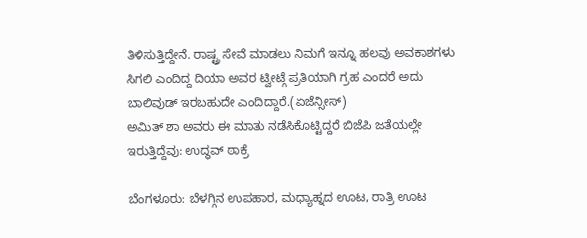ತಿಳಿಸುತ್ತಿದ್ದೇನೆ. ರಾಷ್ಟ್ರ ಸೇವೆ ಮಾಡಲು ನಿಮಗೆ ಇನ್ನೂ ಹಲವು ಅವಕಾಶಗಳು ಸಿಗಲಿ ಎಂದಿದ್ದ ದಿಯಾ ಅವರ ಟ್ವೀಟ್ಗೆ ಪ್ರತಿಯಾಗಿ ಗ್ರಹ ಎಂದರೆ ಅದು ಬಾಲಿವುಡ್ ಇರಬಹುದೇ ಎಂದಿದ್ದಾರೆ.(ಏಜೆನ್ಸೀಸ್)
ಅಮಿತ್ ಶಾ ಅವರು ಈ ಮಾತು ನಡೆಸಿಕೊಟ್ಟಿದ್ದರೆ ಬಿಜೆಪಿ ಜತೆಯಲ್ಲೇ ಇರುತ್ತಿದ್ದೆವು: ಉದ್ಧವ್ ಠಾಕ್ರೆ

ಬೆಂಗಳೂರು: ಬೆಳಗ್ಗಿನ ಉಪಹಾರ, ಮಧ್ಯಾಹ್ನದ ಊಟ, ರಾತ್ರಿ ಊಟ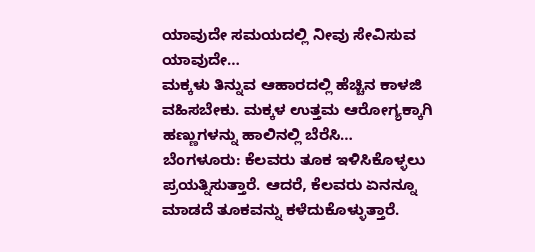ಯಾವುದೇ ಸಮಯದಲ್ಲಿ ನೀವು ಸೇವಿಸುವ ಯಾವುದೇ…
ಮಕ್ಕಳು ತಿನ್ನುವ ಆಹಾರದಲ್ಲಿ ಹೆಚ್ಚಿನ ಕಾಳಜಿ ವಹಿಸಬೇಕು. ಮಕ್ಕಳ ಉತ್ತಮ ಆರೋಗ್ಯಕ್ಕಾಗಿ ಹಣ್ಣುಗಳನ್ನು ಹಾಲಿನಲ್ಲಿ ಬೆರೆಸಿ…
ಬೆಂಗಳೂರು: ಕೆಲವರು ತೂಕ ಇಳಿಸಿಕೊಳ್ಳಲು ಪ್ರಯತ್ನಿಸುತ್ತಾರೆ. ಆದರೆ, ಕೆಲವರು ಏನನ್ನೂ ಮಾಡದೆ ತೂಕವನ್ನು ಕಳೆದುಕೊಳ್ಳುತ್ತಾರೆ.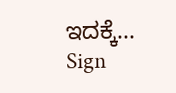ಇದಕ್ಕೆ…
Sign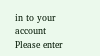in to your account
Please enter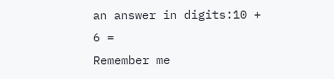an answer in digits:10 + 6 =
Remember me